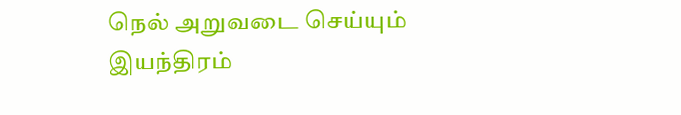நெல் அறுவடை செய்யும் இயந்திரம்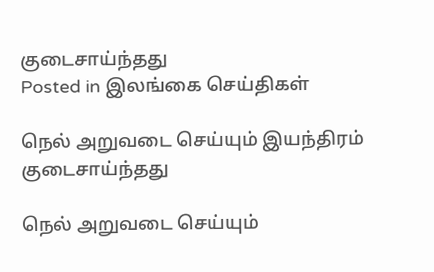குடைசாய்ந்தது
Posted in இலங்கை செய்திகள்

நெல் அறுவடை செய்யும் இயந்திரம் குடைசாய்ந்தது

நெல் அறுவடை செய்யும்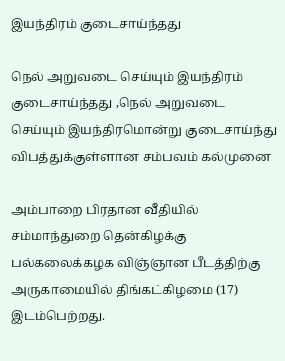இயந்திரம் குடைசாய்ந்தது

நெல் அறுவடை செய்யும் இயந்திரம் குடைசாய்ந்தது ,நெல் அறுவடை செய்யும் இயந்திரமொன்று குடைசாய்ந்து விபத்துக்குள்ளான சம்பவம் கல்முனை

அம்பாறை பிரதான வீதியில் சம்மாந்துறை தென்கிழக்கு பல்கலைக்கழக விஞ்ஞான பீடத்திற்கு அருகாமையில் திங்கட்கிழமை (17) இடம்பெற்றது.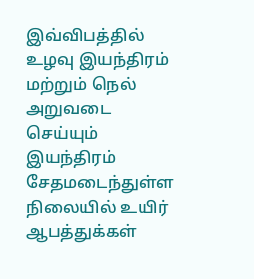இவ்விபத்தில் உழவு இயந்திரம் மற்றும் நெல் அறுவடை செய்யும் இயந்திரம் சேதமடைந்துள்ள நிலையில் உயிர் ஆபத்துக்கள்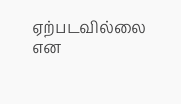ஏற்படவில்லை என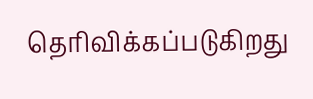தெரிவிக்கப்படுகிறது